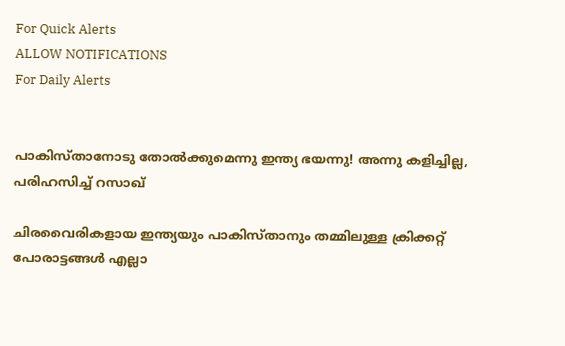For Quick Alerts
ALLOW NOTIFICATIONS
For Daily Alerts


പാകിസ്താനോടു തോല്‍ക്കുമെന്നു ഇന്ത്യ ഭയന്നു! അന്നു കളിച്ചില്ല, പരിഹസിച്ച് റസാഖ്

ചിരവൈരികളായ ഇന്ത്യയും പാകിസ്താനും തമ്മിലുള്ള ക്രിക്കറ്റ് പോരാട്ടങ്ങള്‍ എല്ലാ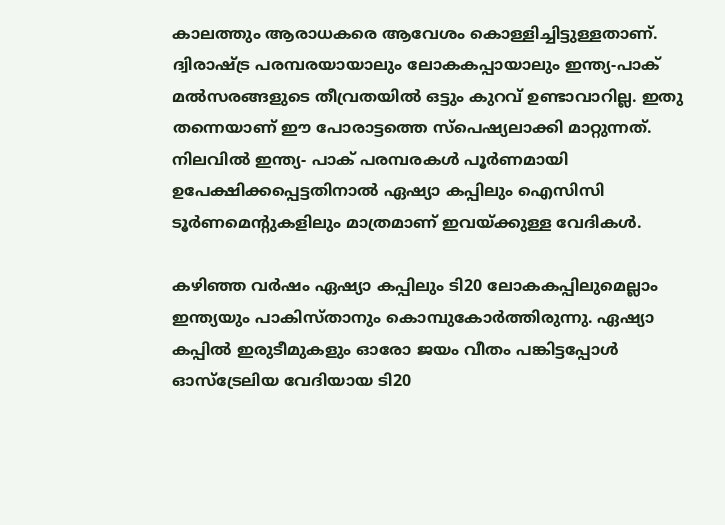കാലത്തും ആരാധകരെ ആവേശം കൊള്ളിച്ചിട്ടുള്ളതാണ്. ദ്വിരാഷ്ട്ര പരമ്പരയായാലും ലോകകപ്പായാലും ഇന്ത്യ-പാക് മല്‍സരങ്ങളുടെ തീവ്രതയില്‍ ഒട്ടും കുറവ് ഉണ്ടാവാറില്ല. ഇതു തന്നെയാണ് ഈ പോരാട്ടത്തെ സ്‌പെഷ്യലാക്കി മാറ്റുന്നത്. നിലവില്‍ ഇന്ത്യ- പാക് പരമ്പരകള്‍ പൂര്‍ണമായി ഉപേക്ഷിക്കപ്പെട്ടതിനാല്‍ ഏഷ്യാ കപ്പിലും ഐസിസി ടൂര്‍ണമെന്റുകളിലും മാത്രമാണ് ഇവയ്ക്കുള്ള വേദികള്‍.

കഴിഞ്ഞ വര്‍ഷം ഏഷ്യാ കപ്പിലും ടി20 ലോകകപ്പിലുമെല്ലാം ഇന്ത്യയും പാകിസ്താനും കൊമ്പുകോര്‍ത്തിരുന്നു. ഏഷ്യാ കപ്പില്‍ ഇരുടീമുകളും ഓരോ ജയം വീതം പങ്കിട്ടപ്പോള്‍ ഓസ്‌ട്രേലിയ വേദിയായ ടി20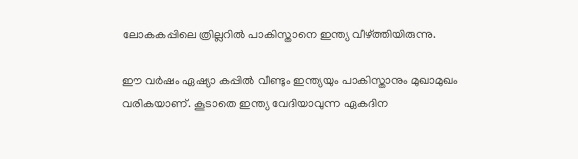ലോകകപ്പിലെ ത്രില്ലറില്‍ പാകിസ്താനെ ഇന്ത്യ വീഴ്ത്തിയിരുന്നു.

ഈ വര്‍ഷം ഏഷ്യാ കപ്പില്‍ വീണ്ടും ഇന്ത്യയും പാകിസ്താനും മുഖാമുഖം വരികയാണ്. കൂടാതെ ഇന്ത്യ വേദിയാവുന്ന ഏകദിന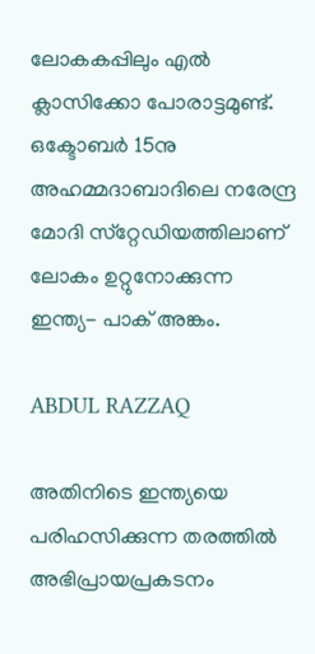ലോകകപ്പിലും എല്‍ ക്ലാസിക്കോ പോരാട്ടമുണ്ട്. ഒക്ടോബര്‍ 15നു അഹമ്മദാബാദിലെ നരേന്ദ്ര മോദി സ്‌റ്റേഡിയത്തിലാണ് ലോകം ഉറ്റുനോക്കുന്ന ഇന്ത്യ- പാക് അങ്കം.

ABDUL RAZZAQ

അതിനിടെ ഇന്ത്യയെ പരിഹസിക്കുന്ന തരത്തില്‍ അഭിപ്രായപ്രകടനം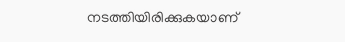നടത്തിയിരിക്കുകയാണ്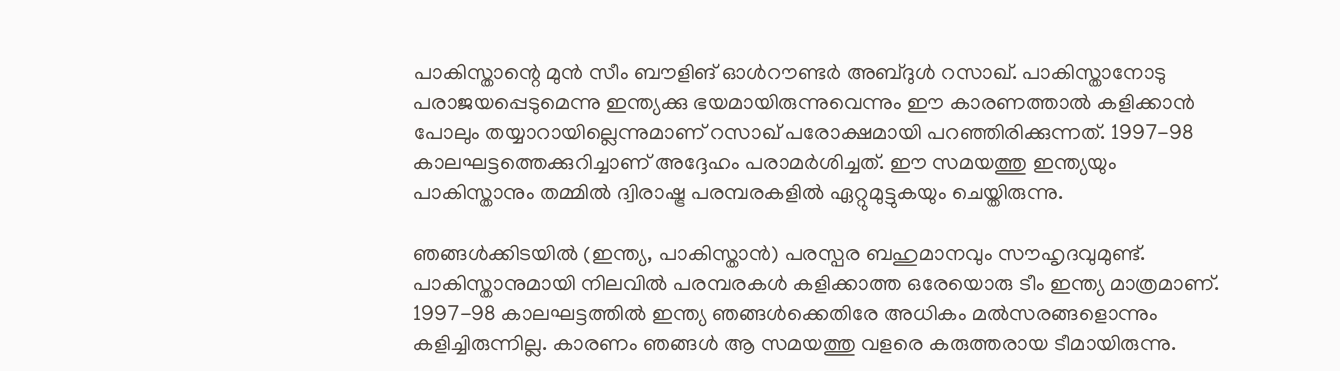പാകിസ്താന്റെ മുന്‍ സീം ബൗളിങ് ഓള്‍റൗണ്ടര്‍ അബ്ദുള്‍ റസാഖ്. പാകിസ്താനോടു പരാജയപ്പെടുമെന്നു ഇന്ത്യക്കു ഭയമായിരുന്നുവെന്നും ഈ കാരണത്താല്‍ കളിക്കാന്‍ പോലും തയ്യാറായില്ലെന്നുമാണ് റസാഖ് പരോക്ഷമായി പറഞ്ഞിരിക്കുന്നത്. 1997-98 കാലഘട്ടത്തെക്കുറിച്ചാണ് അദ്ദേഹം പരാമര്‍ശിച്ചത്. ഈ സമയത്തു ഇന്ത്യയും പാകിസ്താനും തമ്മില്‍ ദ്വിരാഷ്ട്ര പരമ്പരകളില്‍ ഏറ്റുമുട്ടുകയും ചെയ്തിരുന്നു.

ഞങ്ങള്‍ക്കിടയില്‍ (ഇന്ത്യ, പാകിസ്താന്‍) പരസ്പര ബഹുമാനവും സൗഹൃദവുമുണ്ട്. പാകിസ്താനുമായി നിലവില്‍ പരമ്പരകള്‍ കളിക്കാത്ത ഒരേയൊരു ടീം ഇന്ത്യ മാത്രമാണ്. 1997-98 കാലഘട്ടത്തില്‍ ഇന്ത്യ ഞങ്ങള്‍ക്കെതിരേ അധികം മല്‍സരങ്ങളൊന്നും കളിച്ചിരുന്നില്ല. കാരണം ഞങ്ങള്‍ ആ സമയത്തു വളരെ കരുത്തരായ ടീമായിരുന്നു.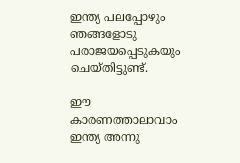ഇന്ത്യ പലപ്പോഴും ഞങ്ങളോടു പരാജയപ്പെടുകയും ചെയ്തിട്ടുണ്ട്.

ഈ കാരണത്താലാവാം ഇന്ത്യ അന്നു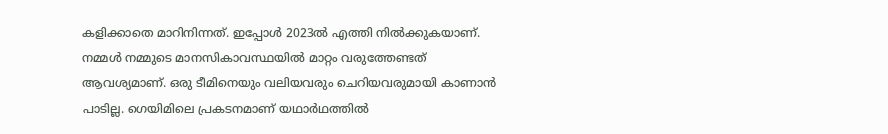കളിക്കാതെ മാറിനിന്നത്. ഇപ്പോള്‍ 2023ല്‍ എത്തി നില്‍ക്കുകയാണ്. നമ്മള്‍ നമ്മുടെ മാനസികാവസ്ഥയില്‍ മാറ്റം വരുത്തേണ്ടത് ആവശ്യമാണ്. ഒരു ടീമിനെയും വലിയവരും ചെറിയവരുമായി കാണാന്‍ പാടില്ല. ഗെയിമിലെ പ്രകടനമാണ് യഥാര്‍ഥത്തില്‍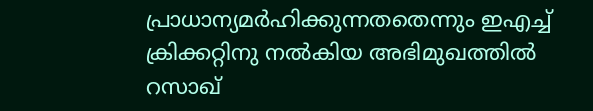പ്രാധാന്യമര്‍ഹിക്കുന്നതതെന്നും ഇഎച്ച് ക്രിക്കറ്റിനു നല്‍കിയ അഭിമുഖത്തില്‍ റസാഖ്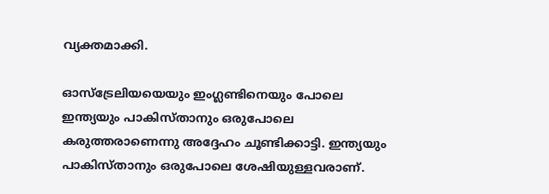വ്യക്തമാക്കി.

ഓസ്‌ട്രേലിയയെയും ഇംഗ്ലണ്ടിനെയും പോലെ ഇന്ത്യയും പാകിസ്താനും ഒരുപോലെ കരുത്തരാണെന്നു അദ്ദേഹം ചൂണ്ടിക്കാട്ടി. ഇന്ത്യയും പാകിസ്താനും ഒരുപോലെ ശേഷിയുള്ളവരാണ്.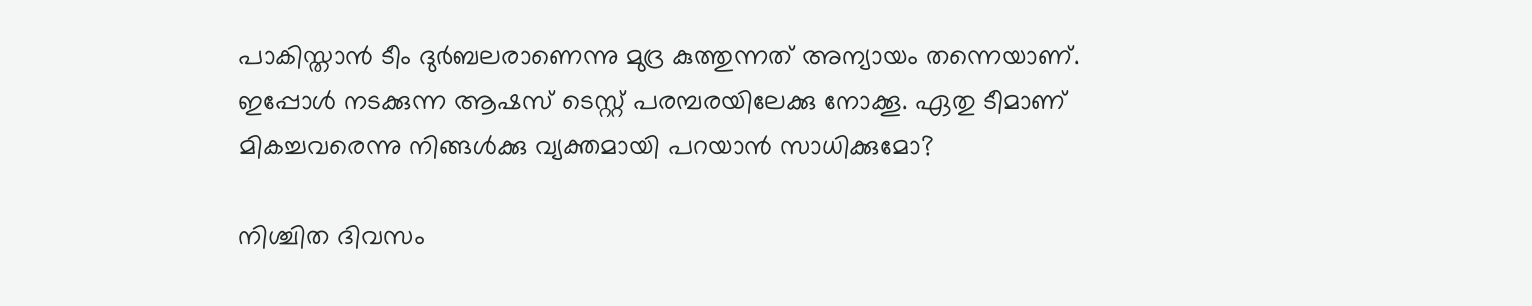പാകിസ്താന്‍ ടീം ദുര്‍ബലരാണെന്നു മുദ്ര കുത്തുന്നത് അന്യായം തന്നെയാണ്. ഇപ്പോള്‍ നടക്കുന്ന ആഷസ് ടെസ്റ്റ് പരമ്പരയിലേക്കു നോക്കൂ. ഏതു ടീമാണ് മികച്ചവരെന്നു നിങ്ങള്‍ക്കു വ്യക്തമായി പറയാന്‍ സാധിക്കുമോ?

നിശ്ചിത ദിവസം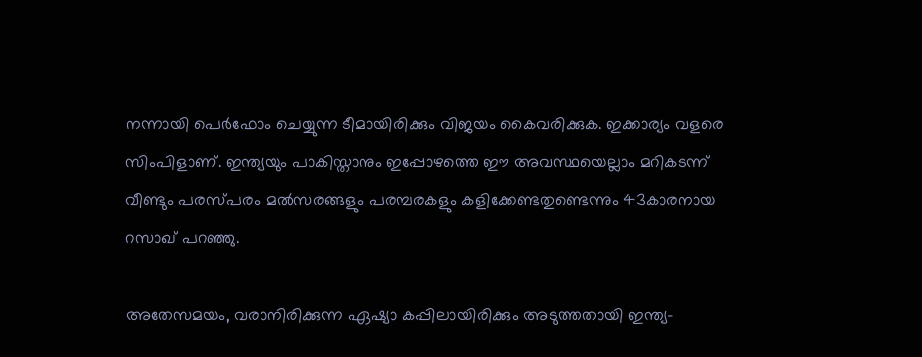നന്നായി പെര്‍ഫോം ചെയ്യുന്ന ടീമായിരിക്കും വിജയം കൈവരിക്കുക. ഇക്കാര്യം വളരെ സിംപിളാണ്. ഇന്ത്യയും പാകിസ്താനും ഇപ്പോഴത്തെ ഈ അവസ്ഥയെല്ലാം മറികടന്ന് വീണ്ടും പരസ്പരം മല്‍സരങ്ങളും പരമ്പരകളും കളിക്കേണ്ടതുണ്ടെന്നും 43കാരനായ റസാഖ് പറഞ്ഞു.

അതേസമയം, വരാനിരിക്കുന്ന ഏഷ്യാ കപ്പിലായിരിക്കും അടുത്തതായി ഇന്ത്യ-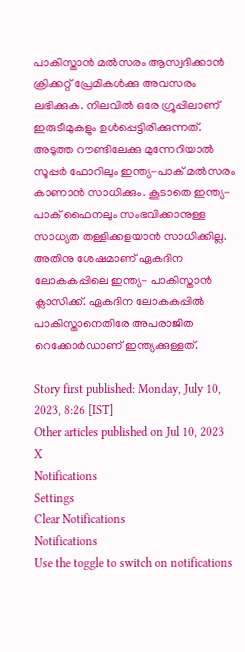പാകിസ്താന്‍ മല്‍സരം ആസ്വദിക്കാന്‍ ക്രിക്കറ്റ് പ്രേമികള്‍ക്കു അവസരം ലഭിക്കുക. നിലവില്‍ ഒരേ ഗ്രൂപ്പിലാണ് ഇരുടീമുകളും ഉള്‍പ്പെട്ടിരിക്കുന്നത്. അടുത്ത റൗണ്ടിലേക്കു മുന്നേറിയാല്‍ സൂപ്പര്‍ ഫോറിലും ഇന്ത്യ-പാക് മല്‍സരം കാണാന്‍ സാധിക്കും. കൂടാതെ ഇന്ത്യ- പാക് ഫൈനലും സംഭവിക്കാനുള്ള സാധ്യത തള്ളിക്കളയാന്‍ സാധിക്കില്ല. അതിനു ശേഷമാണ് ഏകദിന ലോകകപ്പിലെ ഇന്ത്യ- പാകിസ്താന്‍ ക്ലാസിക്ക്. ഏകദിന ലോകകപ്പില്‍ പാകിസ്താനെതിരേ അപരാജിത റെക്കോര്‍ഡാണ് ഇന്ത്യക്കുള്ളത്.

Story first published: Monday, July 10, 2023, 8:26 [IST]
Other articles published on Jul 10, 2023
X
Notifications
Settings
Clear Notifications
Notifications
Use the toggle to switch on notifications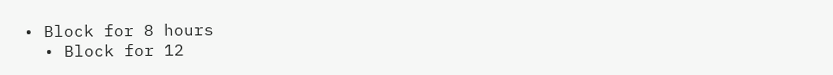• Block for 8 hours
  • Block for 12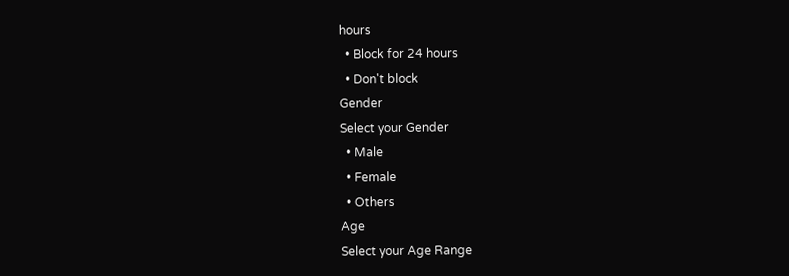hours
  • Block for 24 hours
  • Don't block
Gender
Select your Gender
  • Male
  • Female
  • Others
Age
Select your Age Range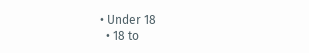• Under 18
  • 18 to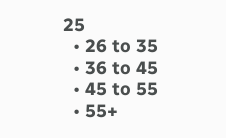25
  • 26 to 35
  • 36 to 45
  • 45 to 55
  • 55+